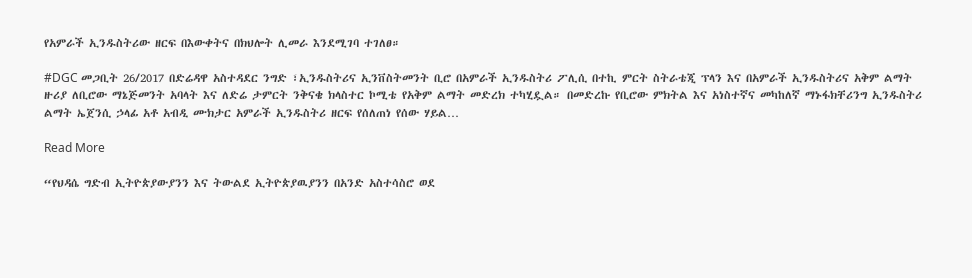የአምራች ኢንዱስትሪው ዘርፍ በእውቀትና በክህሎት ሊመራ እንደሚገባ ተገለፀ።

#DGC መጋቢት 26/2017 በድሬዳዋ አስተዳደር ንግድ ፣ኢንዱስትሪና ኢንቨስትመንት ቢሮ በአምራች ኢንዱስትሪ ፖሊሲ በተኪ ምርት ስትራቴጂ ፕላን እና በአምራች ኢንዱስትሪና አቅም ልማት ዙሪያ ለቢሮው ማኔጅመንት አባላት እና ለድሬ ታምርት ንቅናቄ ክላስተር ኮሚቴ የአቅም ልማት መድረክ ተካሂዷል። በመድረኩ የቢሮው ምክትል እና አነስተኛና መካከለኛ ማኑፋክቸሪንግ ኢንዱስትሪ ልማት ኤጀንሲ ኃላፊ አቶ አብዲ ሙክታር አምራች ኢንዱስትሪ ዘርፍ የሰለጠነ የሰው ሃይል…

Read More

“የህዳሴ ግድብ ኢትዮጵያውያንን እና ትውልደ ኢትዮጵያዉያንን በአንድ አስተሳስሮ ወደ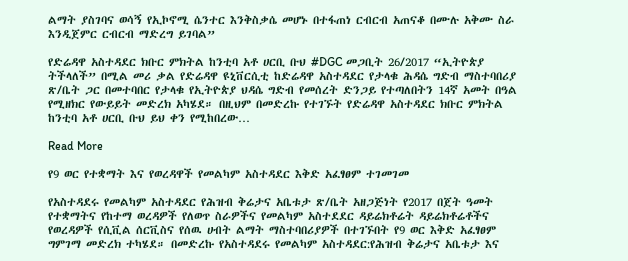ልማት ያስገባና ወሳኝ የኢኮኖሚ ሴንተር እንቅስቃሴ መሆኑ በተፋጠነ ርብርብ አጠናቆ በሙሉ አቅሙ ስራ እንዲጀምር ርብርብ ማድረግ ይገባል”

የድሬዳዋ አስተዳደር ክቡር ምክትል ከንቲባ አቶ ሀርቢ ቡህ #DGC መጋቢት 26/2017 “ኢትዮጵያ ትችላለች” በሚል መሪ ቃል የድሬዳዋ ዩኒቨርሲቲ ከድሬዳዋ አስተዳደር የታላቁ ሕዳሴ ግድብ ማስተባበሪያ ጽ/ቤት ጋር በመተባበር የታላቁ የኢትዮጵያ ህዳሴ ግድብ የመሰረት ድንጋይ የተጣለበትን 14ኛ አመት በዓል የሚዘክር የውይይት መድረክ አካሄደ። በዚህም በመድረኩ የተገኙት የድሬዳዋ አስተዳደር ክቡር ምክትል ከንቲባ አቶ ሀርቢ ቡህ ይህ ቀን የሚከበረው…

Read More

የ9 ወር የተቋማት እና የወረዳዋች የመልካም አስተዳደር እቅድ አፈፃፀም ተገመገመ

የአስተዳደሩ የመልካም አስተዳደር የሕዝብ ቅሬታና አቤቱታ ጽ/ቤት አዘጋጅነት የ2017 በጀት ዓመት የተቋማትና የከተማ ወረዳዎች የለወጥ ስራዎችና የመልካም አስተደደር ዳይሬክቶሬት ዳይሬክቶሬቶችና የወረዳዎች የሲቪል ሰርቪስና የሰዉ ሀብት ልማት ማስተባበሪያዎች በተገኙበት የ9 ወር እቅድ አፈፃፀም ግምገማ መድረክ ተካሄደ። በመድረኩ የአስተዳደሩ የመልካም አስተዳደር:የሕዝብ ቅሬታና አቤቱታ እና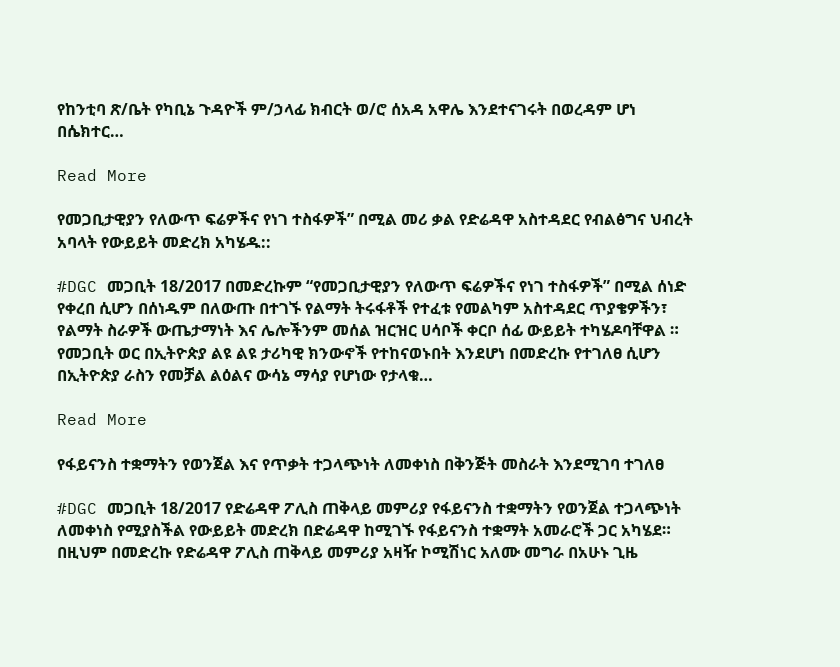የከንቲባ ጽ/ቤት የካቢኔ ጉዳዮች ም/ኃላፊ ክብርት ወ/ሮ ሰአዳ አዋሌ እንደተናገሩት በወረዳም ሆነ በሴክተር…

Read More

የመጋቢታዊያን የለውጥ ፍሬዎችና የነገ ተስፋዎች” በሚል መሪ ቃል የድሬዳዋ አስተዳደር የብልፅግና ህብረት አባላት የውይይት መድረክ አካሄዱ::

#DGC መጋቢት 18/2017 በመድረኩም “የመጋቢታዊያን የለውጥ ፍሬዎችና የነገ ተስፋዎች” በሚል ሰነድ የቀረበ ሲሆን በሰነዱም በለውጡ በተገኙ የልማት ትሩፋቶች የተፈቱ የመልካም አስተዳደር ጥያቄዎችን፣ የልማት ስራዎች ውጤታማነት እና ሌሎችንም መሰል ዝርዝር ሀሳቦች ቀርቦ ሰፊ ውይይት ተካሄዶባቸዋል ። የመጋቢት ወር በኢትዮጵያ ልዩ ልዩ ታሪካዊ ክንውኖች የተከናወኑበት እንደሆነ በመድረኩ የተገለፀ ሲሆን በኢትዮጵያ ራስን የመቻል ልዕልና ውሳኔ ማሳያ የሆነው የታላቁ…

Read More

የፋይናንስ ተቋማትን የወንጀል እና የጥቃት ተጋላጭነት ለመቀነስ በቅንጅት መስራት እንደሚገባ ተገለፀ

#DGC መጋቢት 18/2017 የድሬዳዋ ፖሊስ ጠቅላይ መምሪያ የፋይናንስ ተቋማትን የወንጀል ተጋላጭነት ለመቀነስ የሚያስችል የውይይት መድረክ በድሬዳዋ ከሚገኙ የፋይናንስ ተቋማት አመራሮች ጋር አካሄደ። በዚህም በመድረኩ የድሬዳዋ ፖሊስ ጠቅላይ መምሪያ አዛዥ ኮሚሽነር አለሙ መግራ በአሁኑ ጊዜ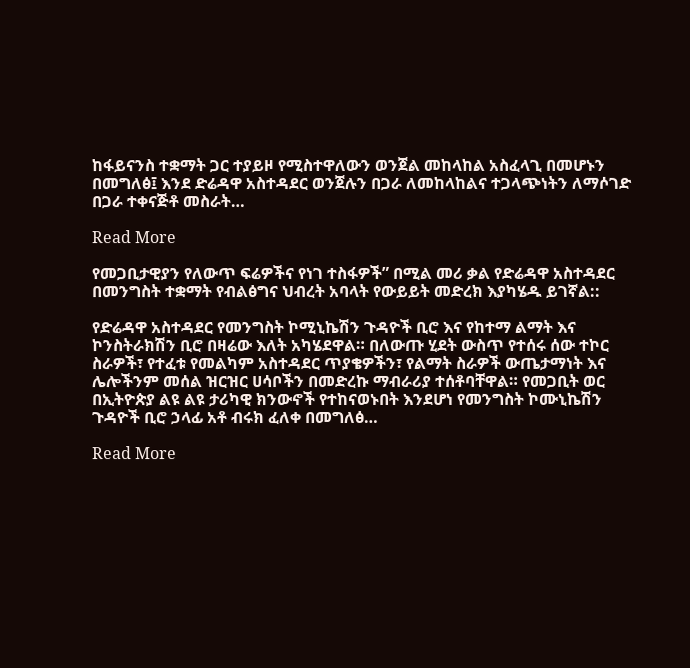ከፋይናንስ ተቋማት ጋር ተያይዞ የሚስተዋለውን ወንጀል መከላከል አስፈላጊ በመሆኑን በመግለፅ፤ እንደ ድሬዳዋ አስተዳደር ወንጀሉን በጋራ ለመከላከልና ተጋላጭነትን ለማሶገድ በጋራ ተቀናጅቶ መስራት…

Read More

የመጋቢታዊያን የለውጥ ፍሬዎችና የነገ ተስፋዎች” በሚል መሪ ቃል የድሬዳዋ አስተዳደር በመንግስት ተቋማት የብልፅግና ህብረት አባላት የውይይት መድረክ እያካሄዱ ይገኛል::

የድሬዳዋ አስተዳደር የመንግስት ኮሚኒኬሽን ጉዳዮች ቢሮ እና የከተማ ልማት እና ኮንስትራክሽን ቢሮ በዛሬው እለት አካሄደዋል። በለውጡ ሂደት ውስጥ የተሰሩ ሰው ተኮር ስራዎች፣ የተፈቱ የመልካም አስተዳደር ጥያቄዎችን፣ የልማት ስራዎች ውጤታማነት እና ሌሎችንም መሰል ዝርዝር ሀሳቦችን በመድረኩ ማብራሪያ ተሰቶባቸዋል። የመጋቢት ወር በኢትዮጵያ ልዩ ልዩ ታሪካዊ ክንውኖች የተከናወኑበት እንደሆነ የመንግስት ኮሙኒኬሽን ጉዳዮች ቢሮ ኃላፊ አቶ ብሩክ ፈለቀ በመግለፅ…

Read More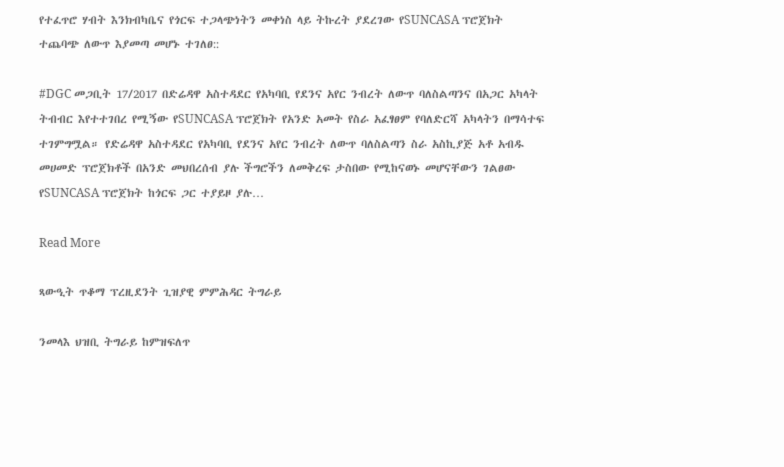የተፈጥሮ ሃብት እንክብካቤና የጎርፍ ተጋላጭነትን መቀነስ ላይ ትኩረት ያደረገው የSUNCASA ፕሮጀክት ተጨባጭ ለውጥ እያመጣ መሆኑ ተገለፀ::

#DGC መጋቢት 17/2017 በድሬዳዋ አስተዳደር የአካባቢ የደንና አየር ንብረት ለውጥ ባለስልጣንና በአጋር አካላት ትብብር እየተተገበረ የሚኝው የSUNCASA ፕሮጀክት የአንድ አመት የስራ አፈፃፀም የባለድርሻ አካላትን በማሳተፍ ተገምግሟል። የድሬዳዋ አስተዳደር የአካባቢ የደንና አየር ንብረት ለውጥ ባለስልጣን ስራ አስኪያጅ አቶ አብዱ መሀመድ ፕሮጀክቶች በአንድ መህበረሰብ ያሉ ችግሮችን ለመቅረፍ ታስበው የሚከናወኑ መሆናቸውን ገልፀው የSUNCASA ፕሮጀክት ከጎርፍ ጋር ተያይዞ ያሉ…

Read More

ጻውዒት ጥቆማ ፕረዚደንት ጊዝያዊ ምምሕዳር ትግራይ

ንመላእ ህዝቢ ትግራይ ከምዝፍለጥ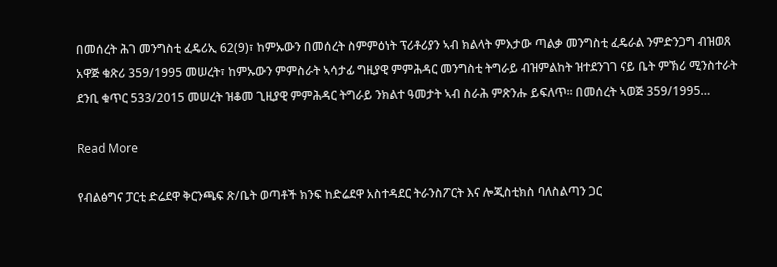በመሰረት ሕገ መንግስቲ ፈዴሪኢ 62(9)፣ ከምኡውን በመሰረት ስምምዕነት ፕሪቶሪያን ኣብ ክልላት ምእታው ጣልቃ መንግስቲ ፈዴራል ንምድንጋግ ብዝወጸ አዋጅ ቁጽሪ 359/1995 መሠረት፣ ከምኡውን ምምስራት ኣሳታፊ ግዚያዊ ምምሕዳር መንግስቲ ትግራይ ብዝምልከት ዝተደንገገ ናይ ቤት ምኽሪ ሚንስተራት ደንቢ ቁጥር 533/2015 መሠረት ዝቆመ ጊዚያዊ ምምሕዳር ትግራይ ንክልተ ዓመታት ኣብ ስራሕ ምጽንሑ ይፍለጥ። በመሰረት ኣወጅ 359/1995…

Read More

የብልፅግና ፓርቲ ድሬደዋ ቅርንጫፍ ጽ/ቤት ወጣቶች ክንፍ ከድሬደዋ አስተዳደር ትራንስፖርት እና ሎጂስቲክስ ባለስልጣን ጋር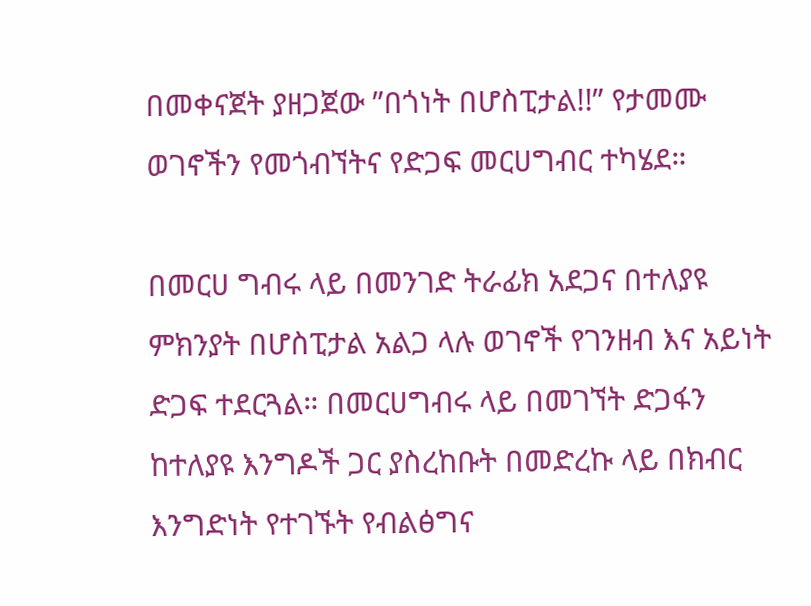በመቀናጀት ያዘጋጀው ”በጎነት በሆስፒታል!!” የታመሙ ወገኖችን የመጎብኘትና የድጋፍ መርሀግብር ተካሄደ።

በመርሀ ግብሩ ላይ በመንገድ ትራፊክ አደጋና በተለያዩ ምክንያት በሆስፒታል አልጋ ላሉ ወገኖች የገንዘብ እና አይነት ድጋፍ ተደርጓል። በመርሀግብሩ ላይ በመገኘት ድጋፋን ከተለያዩ እንግዶች ጋር ያስረከቡት በመድረኩ ላይ በክብር እንግድነት የተገኙት የብልፅግና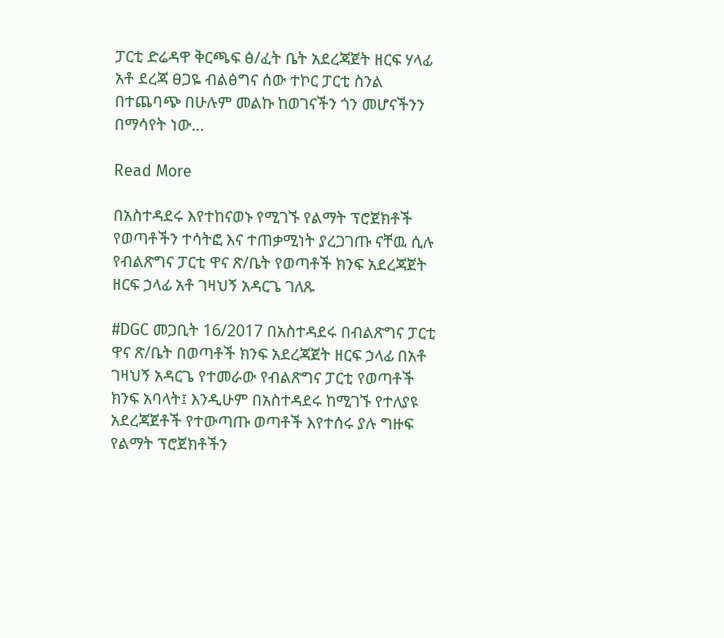ፓርቲ ድሬዳዋ ቅርጫፍ ፅ/ፈት ቤት አደረጃጀት ዘርፍ ሃላፊ አቶ ደረጃ ፀጋዬ ብልፅግና ሰው ተኮር ፓርቲ ስንል በተጨባጭ በሁሉም መልኩ ከወገናችን ጎን መሆናችንን በማሳየት ነው…

Read More

በአስተዳደሩ እየተከናወኑ የሚገኙ የልማት ፕሮጀክቶች የወጣቶችን ተሳትፎ እና ተጠቃሚነት ያረጋገጡ ናቸዉ ሲሉ የብልጽግና ፓርቲ ዋና ጽ/ቤት የወጣቶች ክንፍ አደረጃጀት ዘርፍ ኃላፊ አቶ ገዛህኝ አዳርጌ ገለጹ

#DGC መጋቢት 16/2017 በአስተዳደሩ በብልጽግና ፓርቲ ዋና ጽ/ቤት በወጣቶች ክንፍ አደረጃጀት ዘርፍ ኃላፊ በአቶ ገዛህኝ አዳርጌ የተመራው የብልጽግና ፓርቲ የወጣቶች ክንፍ አባላት፤ እንዲሁም በአስተዳደሩ ከሚገኙ የተለያዩ አደረጃጀቶች የተውጣጡ ወጣቶች እየተሰሩ ያሉ ግዙፍ የልማት ፕሮጀክቶችን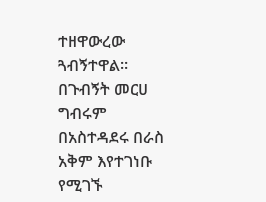ተዘዋውረው ጓብኝተዋል። በጉብኝት መርሀ ግብሩም በአስተዳደሩ በራስ አቅም እየተገነቡ የሚገኙ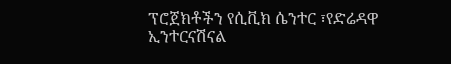ፕሮጀክቶችን የሲቪክ ሴንተር ፣የድሬዳዋ ኢንተርናሽናል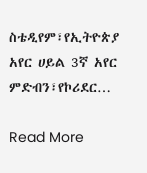ስቴዲየም፣የኢትዮጵያ አየር ሀይል 3ኛ አየር ምድብን፣የኮሪደር…

Read More